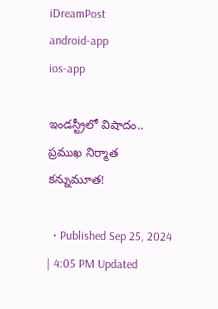iDreamPost
android-app
ios-app

ఇండస్ట్రీలో విషాదం.. ప్రముఖ నిర్మాత కన్నుమూత!

  • Published Sep 25, 2024 | 4:05 PM Updated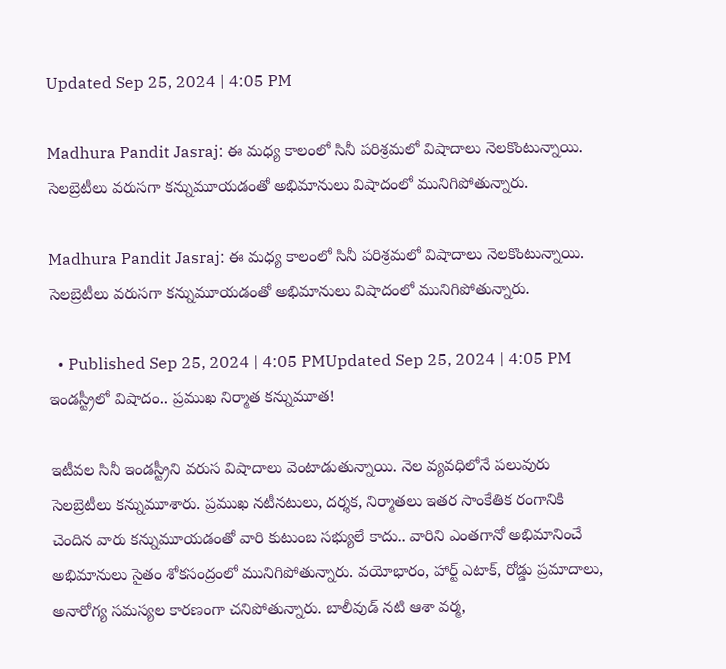Updated Sep 25, 2024 | 4:05 PM

Madhura Pandit Jasraj: ఈ మధ్య కాలంలో సినీ పరిశ్రమలో విషాదాలు నెలకొంటున్నాయి. సెలబ్రెటీలు వరుసగా కన్నుమూయడంతో అభిమానులు విషాదంలో మునిగిపోతున్నారు.

Madhura Pandit Jasraj: ఈ మధ్య కాలంలో సినీ పరిశ్రమలో విషాదాలు నెలకొంటున్నాయి. సెలబ్రెటీలు వరుసగా కన్నుమూయడంతో అభిమానులు విషాదంలో మునిగిపోతున్నారు.

  • Published Sep 25, 2024 | 4:05 PMUpdated Sep 25, 2024 | 4:05 PM
ఇండస్ట్రీలో విషాదం.. ప్రముఖ నిర్మాత కన్నుమూత!

ఇటీవల సినీ ఇండస్ట్రీని వరుస విషాదాలు వెంటాడుతున్నాయి. నెల వ్యవధిలోనే పలువురు సెలబ్రెటీలు కన్నుమూశారు. ప్రముఖ నటీనటులు, దర్శక, నిర్మాతలు ఇతర సాంకేతిక రంగానికి చెందిన వారు కన్నుమూయడంతో వారి కుటుంబ సభ్యులే కాదు.. వారిని ఎంతగానో అభిమానించే అభిమానులు సైతం శోకసంద్రంలో మునిగిపోతున్నారు. వయోభారం, హార్ట్ ఎటాక్, రోడ్డు ప్రమాదాలు, అనారోగ్య సమస్యల కారణంగా చనిపోతున్నారు. బాలీవుడ్ నటి ఆశా వర్మ,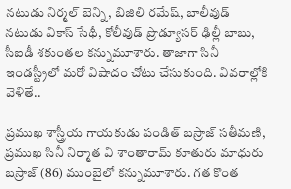నటుడు నిర్మల్ బెన్ని, బిజిలి రమేష్, బాలీవుడ్ నటుడు వికాస్ సేథీ, కోలీవుడ్ ప్రొడ్యూసర్ ఢిల్లీ బాబు, సీఐడీ శకుంతల కన్నుమూశారు. తాజాగా సినీ ఇండస్ట్రీలో మరో విషాదం చోటు చేసుకుంది. వివరాల్లోకి వెళితే..

ప్రముఖ శాస్త్రీయ గాయకుడు పండిత్ బస్రాజ్ సతీమణి, ప్రముఖ సినీ నిర్మాత వి శాంతారామ్ కూతురు మాధురు బస్రాజ్ (86) ముంబైలో కన్నుమూశారు. గత కొంత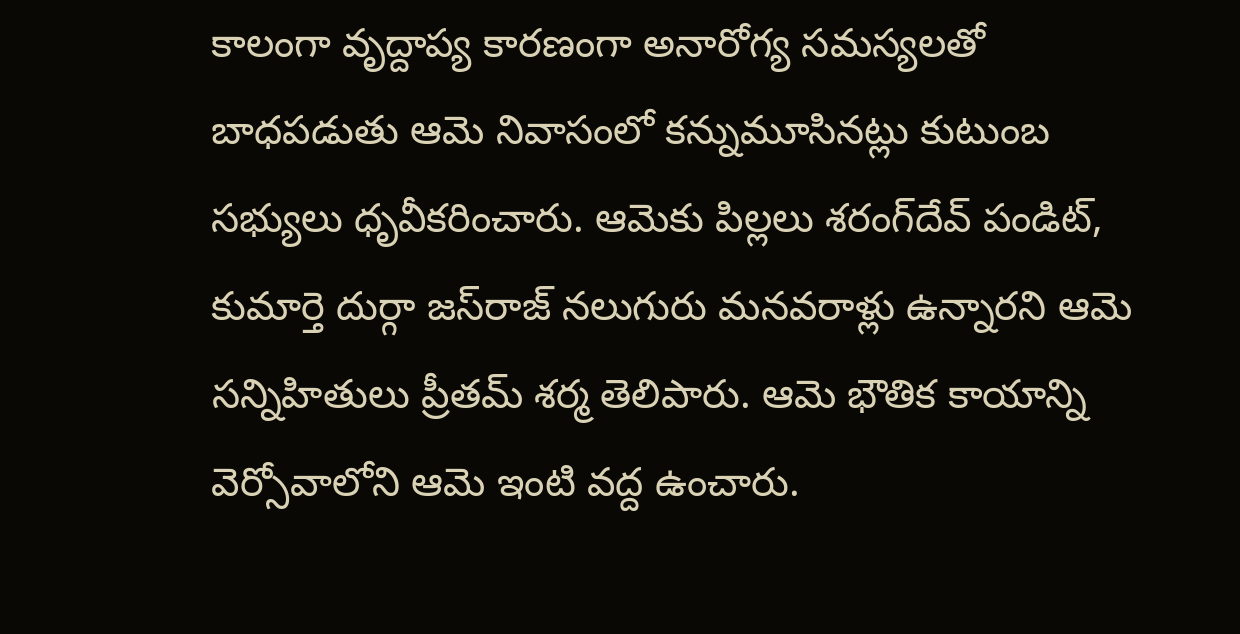కాలంగా వృద్దాప్య కారణంగా అనారోగ్య సమస్యలతో బాధపడుతు ఆమె నివాసంలో కన్నుమూసినట్లు కుటుంబ సభ్యులు ధృవీకరించారు. ఆమెకు పిల్లలు శరంగ్‌దేవ్ పండిట్, కుమార్తె దుర్గా జస్‌రాజ్ నలుగురు మనవరాళ్లు ఉన్నారని ఆమె సన్నిహితులు ప్రీతమ్ శర్మ తెలిపారు. ఆమె భౌతిక కాయాన్ని వెర్సోవాలోని ఆమె ఇంటి వద్ద ఉంచారు.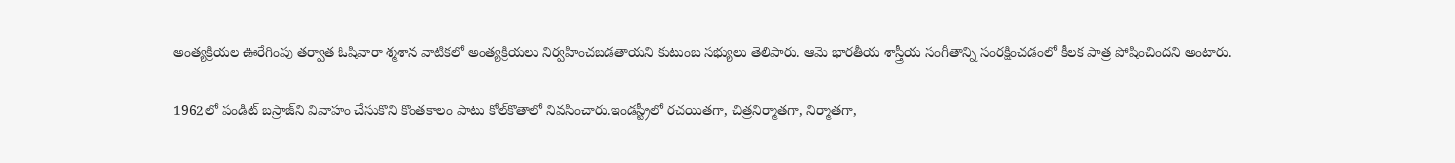అంత్యక్రియల ఊరేగింపు తర్వాత ఓషివారా శ్మశాన వాటికలో అంత్యక్రియలు నిర్వహించబడతాయని కుటుంబ సభ్యులు తెలిపారు. ఆమె భారతీయ శాస్త్రీయ సంగీతాన్ని సంరక్షించడంలో కీలక పాత్ర పోషించిందని అంటారు.

1962లో పండిట్ బస్రాజ్‌ని వివాహం చేసుకొని కొంతకాలం పాటు కోల్‌కొతాలో నివసించారు.ఇండస్ట్రీలో రచయితగా, చిత్రనిర్మాతగా, నిర్మాతగా,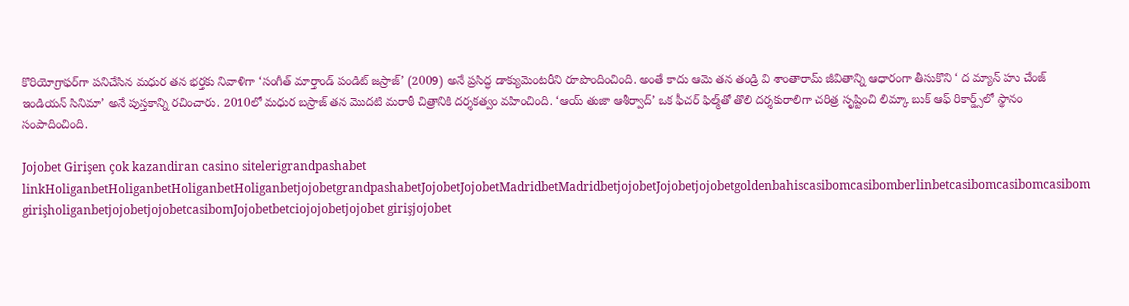కొరియోగ్రాఫర్‌గా పనిచేసిన మధుర తన భర్తకు నివాళిగా ‘సంగీత్ మార్తాండ్ పండిట్ జస్రాజ్’ (2009) అనే ప్రసిద్ధ డాక్యుమెంటరీని రూపొందించింది. అంతే కాదు ఆమె తన తండ్రి వి శాంతారామ్ జీవితాన్ని ఆధారంగా తీసుకొని ‘ ద మ్యాన్ హు చేంజ్ ఇండియన్ సినిమా’ అనే పుస్తకాన్ని రచించారు. 2010లో మధుర బస్రాజ్ తన మొదటి మరాఠీ చిత్రానికి దర్శకత్వం వహించింది. ‘ఆయ్ తుజా ఆశీర్వాద్’ ఒక ఫీచర్ ఫిల్మ్‌‌తో తొలి దర్శకురాలిగా చరిత్ర సృష్టించి లిమ్కా బుక్ ఆఫ్ రికార్డ్స్‌లో స్థానం సంపాదించింది.

Jojobet Girişen çok kazandiran casino sitelerigrandpashabet linkHoliganbetHoliganbetHoliganbetHoliganbetjojobetgrandpashabetJojobetJojobetMadridbetMadridbetjojobetJojobetjojobetgoldenbahiscasibomcasibomberlinbetcasibomcasibomcasibom girişholiganbetjojobetjojobetcasibomJojobetbetciojojobetjojobet girişjojobet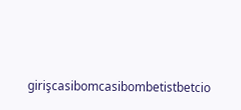girişcasibomcasibombetistbetcio